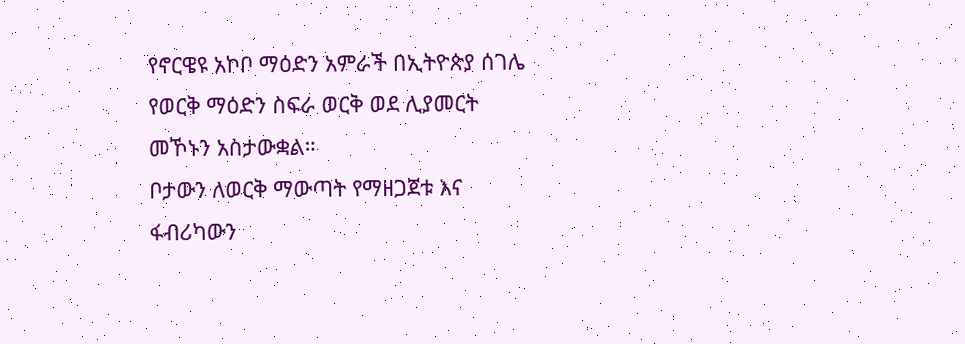የኖርዌዩ አኮቦ ማዕድን አምራች በኢትዮጵያ ሰገሌ የወርቅ ማዕድን ስፍራ ወርቅ ወደ ሊያመርት መኾኑን አስታውቋል።
ቦታውን ለወርቅ ማውጣት የማዘጋጀቱ እና ፋብሪካውን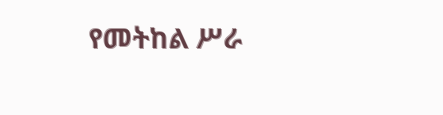የመትከል ሥራ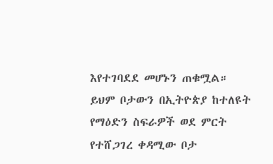እየተገባደደ መሆኑን ጠቁሟል።
ይህም ቦታውን በኢትዮጵያ ከተለዩት የማዕድን ስፍራዎች ወደ ምርት የተሸጋገረ ቀዳሚው ቦታ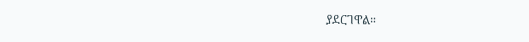ያደርገዋል።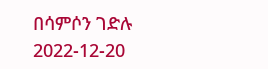በሳምሶን ገድሉ
2022-12-20